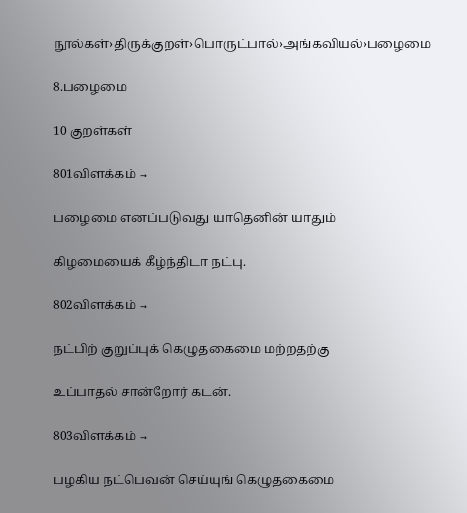நூல்கள்›திருக்குறள்›பொருட்பால்›அங்கவியல்›பழைமை

8.பழைமை

10 குறள்கள்

801விளக்கம் →

பழைமை எனப்படுவது யாதெனின் யாதும்

கிழமையைக் கீழ்ந்திடா நட்பு.

802விளக்கம் →

நட்பிற் குறுப்புக் கெழுதகைமை மற்றதற்கு

உப்பாதல் சான்றோர் கடன்.

803விளக்கம் →

பழகிய நட்பெவன் செய்யுங் கெழுதகைமை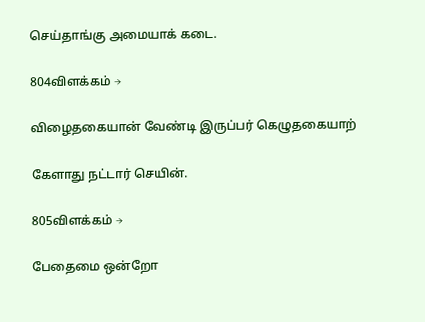செய்தாங்கு அமையாக் கடை.

804விளக்கம் →

விழைதகையான் வேண்டி இருப்பர் கெழுதகையாற்

கேளாது நட்டார் செயின்.

805விளக்கம் →

பேதைமை ஒன்றோ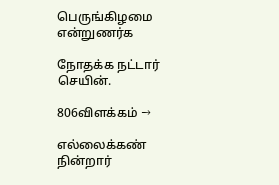பெருங்கிழமை என்றுணர்க

நோதக்க நட்டார் செயின்.

806விளக்கம் →

எல்லைக்கண் நின்றார்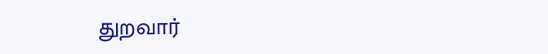துறவார்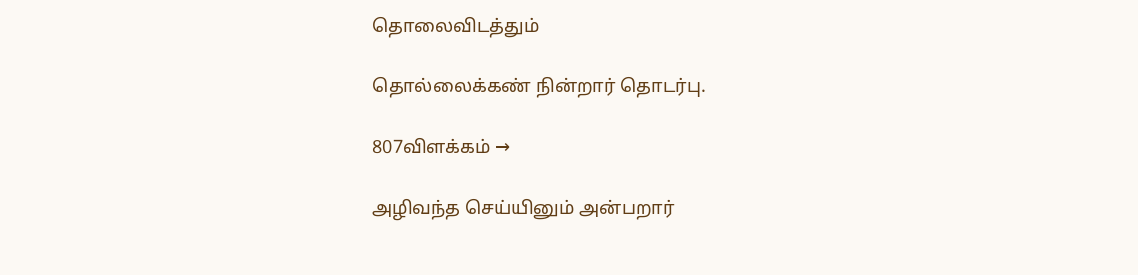தொலைவிடத்தும்

தொல்லைக்கண் நின்றார் தொடர்பு.

807விளக்கம் →

அழிவந்த செய்யினும் அன்பறார்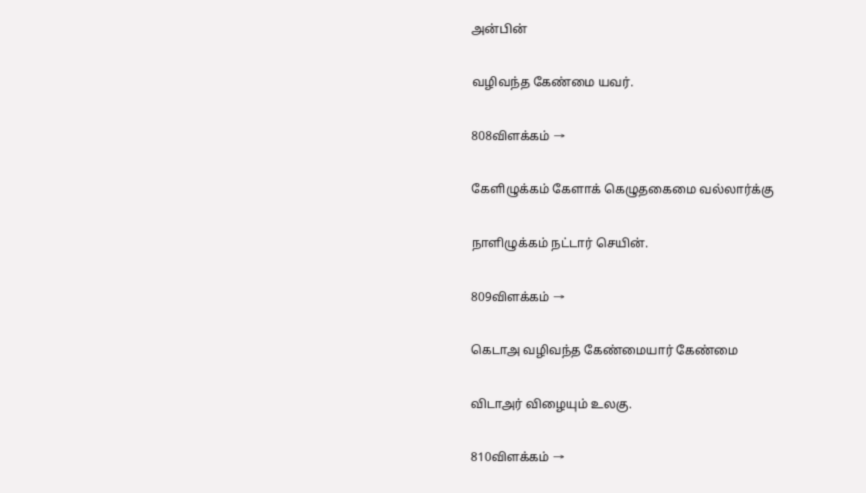அன்பின்

வழிவந்த கேண்மை யவர்.

808விளக்கம் →

கேளிழுக்கம் கேளாக் கெழுதகைமை வல்லார்க்கு

நாளிழுக்கம் நட்டார் செயின்.

809விளக்கம் →

கெடாஅ வழிவந்த கேண்மையார் கேண்மை

விடாஅர் விழையும் உலகு.

810விளக்கம் →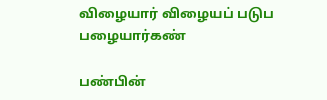விழையார் விழையப் படுப பழையார்கண்

பண்பின்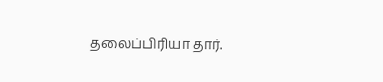தலைப்பிரியா தார்.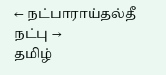← நட்பாராய்தல்தீ நட்பு →
தமிழ்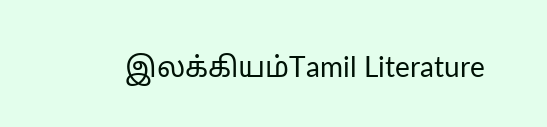இலக்கியம்Tamil Literature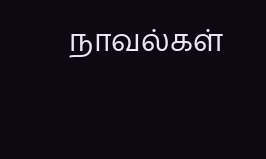நாவல்கள்